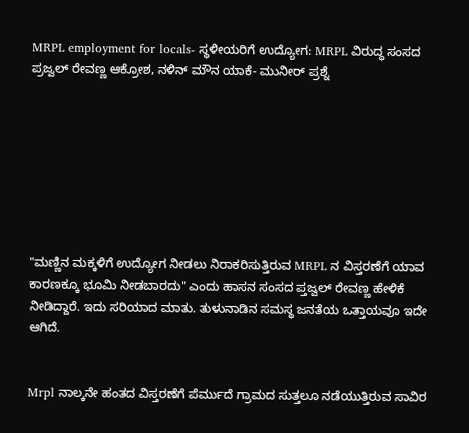MRPL employment for locals- ಸ್ಥಳೀಯರಿಗೆ ಉದ್ಯೋಗ: MRPL ವಿರುದ್ಧ ಸಂಸದ ಪ್ರಜ್ವಲ್ ರೇವಣ್ಣ ಆಕ್ರೋಶ, ನಳಿನ್ ಮೌನ ಯಾಕೆ- ಮುನೀರ್ ಪ್ರಶ್ನೆ








"ಮಣ್ಣಿನ ಮಕ್ಕಳಿಗೆ ಉದ್ಯೋಗ ನೀಡಲು ನಿರಾಕರಿಸುತ್ತಿರುವ MRPL ನ ವಿಸ್ತರಣೆಗೆ ಯಾವ ಕಾರಣಕ್ಕೂ ಭೂಮಿ ನೀಡಬಾರದು" ಎಂದು ಹಾಸನ ಸಂಸದ ಪ್ತಜ್ವಲ್ ರೇವಣ್ಣ ಹೇಳಿಕೆ ನೀಡಿದ್ದಾರೆ. ಇದು ಸರಿಯಾದ ಮಾತು. ತುಳುನಾಡಿನ ಸಮಸ್ಥ ಜನತೆಯ ಒತ್ತಾಯವೂ ಇದೇ ಆಗಿದೆ.


Mrpl ನಾಲ್ಕನೇ ಹಂತದ ವಿಸ್ತರಣೆಗೆ ಪೆರ್ಮುದೆ ಗ್ರಾಮದ ಸುತ್ತಲೂ ನಡೆಯುತ್ತಿರುವ ಸಾವಿರ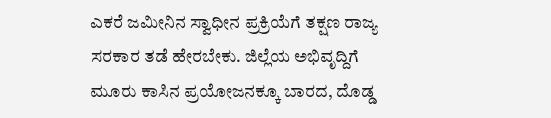ಎಕರೆ ಜಮೀ‌ನಿನ ಸ್ವಾಧೀನ ಪ್ರಕ್ರಿಯೆಗೆ ತಕ್ಷಣ ರಾಜ್ಯ ಸರಕಾರ ತಡೆ ಹೇರಬೇಕು. ಜಿಲ್ಲೆಯ ಅಭಿವೃದ್ದಿಗೆ ಮೂರು ಕಾಸಿನ ಪ್ರಯೋಜನಕ್ಕೂ ಬಾರದ, ದೊಡ್ಡ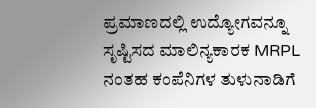ಪ್ರಮಾಣದಲ್ಲಿ ಉದ್ಯೋಗವನ್ನೂ ಸೃಷ್ಟಿಸದ ಮಾಲಿನ್ಯಕಾರಕ MRPL ನಂತಹ ಕಂಪೆನಿಗಳ ತುಳುನಾಡಿಗೆ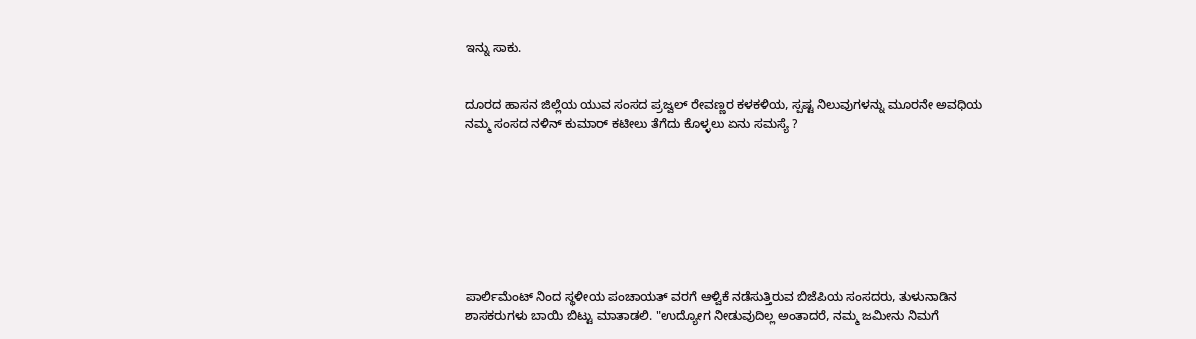ಇನ್ನು ಸಾಕು.


ದೂರದ ಹಾಸನ ಜಿಲ್ಲೆಯ ಯುವ ಸಂಸದ ಪ್ರಜ್ವಲ್ ರೇವಣ್ಣರ ಕಳಕಳಿಯ, ಸ್ಪಷ್ಟ ನಿಲುವುಗಳನ್ನು ಮೂರನೇ ಅವಧಿಯ ನಮ್ಮ ಸಂಸದ ನಳಿ‌ನ್ ಕುಮಾರ್ ಕಟೀಲು ತೆಗೆದು ಕೊಳ್ಳಲು ಏನು ಸಮಸ್ಯೆ ?








ಪಾರ್ಲಿಮೆಂಟ್ ನಿಂದ ಸ್ಥಳೀಯ ಪಂಚಾಯತ್ ವರಗೆ ಆಳ್ವಿಕೆ ನಡೆಸುತ್ತಿರುವ ಬಿಜೆಪಿಯ ಸಂಸದರು, ತುಳುನಾಡಿನ ಶಾಸಕರುಗಳು ಬಾಯಿ ಬಿಟ್ಟು ಮಾತಾಡಲಿ. "ಉದ್ಯೋಗ ನೀಡುವುದಿಲ್ಲ ಅಂತಾದರೆ, ನಮ್ಮ ಜಮೀನು ನಿಮಗೆ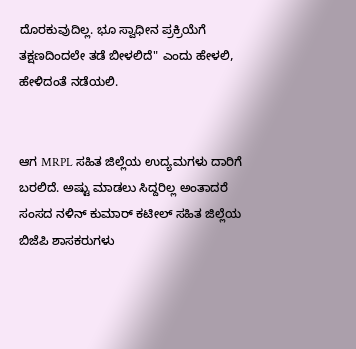ದೊರಕುವುದಿಲ್ಲ. ಭೂ ಸ್ವಾಧೀನ ಪ್ರಕ್ರಿಯೆಗೆ ತಕ್ಷಣದಿಂದಲೇ ತಡೆ ಬೀಳಲಿದೆ" ಎಂದು ಹೇಳಲಿ, ಹೇಳಿದಂತೆ ನಡೆಯಲಿ.


ಆಗ MRPL ಸಹಿತ ಜಿಲ್ಲೆಯ ಉದ್ಯಮಗಳು ದಾರಿಗೆ ಬರಲಿದೆ. ಅಷ್ಟು ಮಾಡಲು ಸಿದ್ದರಿಲ್ಲ ಅಂತಾದರೆ ಸಂಸದ ನಳಿನ್ ಕುಮಾರ್ ಕಟೀಲ್ ಸಹಿತ ಜಿಲ್ಲೆಯ ಬಿಜೆಪಿ ಶಾಸಕರುಗಳು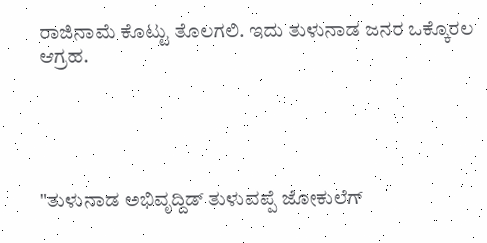ರಾಜಿನಾಮೆ ಕೊಟ್ಟು ತೊಲಗಲಿ. ಇದು ತುಳುನಾಡ ಜನರ ಒಕ್ಕೊರಲ ಆಗ್ರಹ.





"ತುಳುನಾಡ ಅಭಿವೃದ್ದಿಡ್ ತುಳುವಪ್ಪೆ ಜೋಕುಲೆಗ್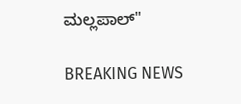ಮಲ್ಲಪಾಲ್"

BREAKING NEWS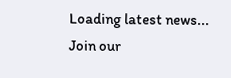Loading latest news...
Join our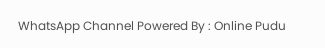WhatsApp Channel Powered By : Online Pudu